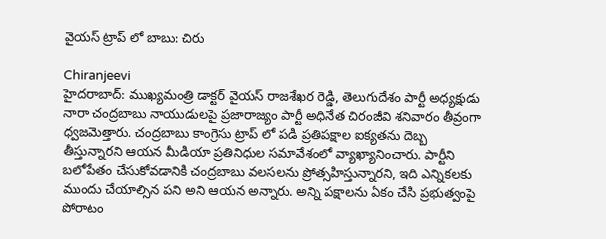వైయస్ ట్రాప్ లో బాబు: చిరు

Chiranjeevi
హైదరాబాద్: ముఖ్యమంత్రి డాక్టర్ వైయస్ రాజశేఖర రెడ్డి, తెలుగుదేశం పార్టీ అధ్యక్షుడు నారా చంద్రబాబు నాయుడులపై ప్రజారాజ్యం పార్టీ అధినేత చిరంజీవి శనివారం తీవ్రంగా ధ్వజమెత్తారు. చంద్రబాబు కాంగ్రెసు ట్రాప్ లో పడి ప్రతిపక్షాల ఐక్యతను దెబ్బ తీస్తున్నారని ఆయన మీడియా ప్రతినిధుల సమావేశంలో వ్యాఖ్యానించారు. పార్టీని బలోపేతం చేసుకోవడానికి చంద్రబాబు వలసలను ప్రోత్సహిస్తున్నారని, ఇది ఎన్నికలకు ముందు చేయాల్సిన పని అని ఆయన అన్నారు. అన్ని పక్షాలను ఏకం చేసి ప్రభుత్వంపై పోరాటం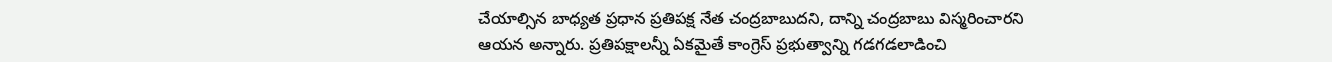చేయాల్సిన బాధ్యత ప్రధాన ప్రతిపక్ష నేత చంద్రబాబుదని, దాన్ని చంద్రబాబు విస్మరించారని ఆయన అన్నారు. ప్రతిపక్షాలన్నీ ఏకమైతే కాంగ్రెస్ ప్రభుత్వాన్ని గడగడలాడించి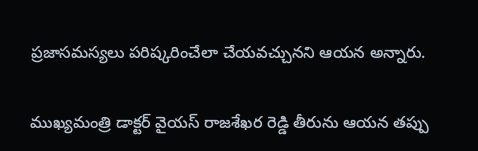ప్రజాసమస్యలు పరిష్కరించేలా చేయవచ్చునని ఆయన అన్నారు.

ముఖ్యమంత్రి డాక్టర్ వైయస్ రాజశేఖర రెడ్డి తీరును ఆయన తప్పు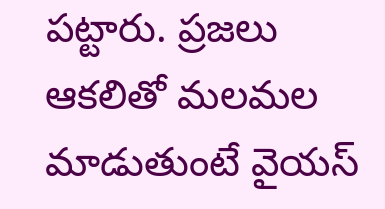పట్టారు. ప్రజలు ఆకలితో మలమల మాడుతుంటే వైయస్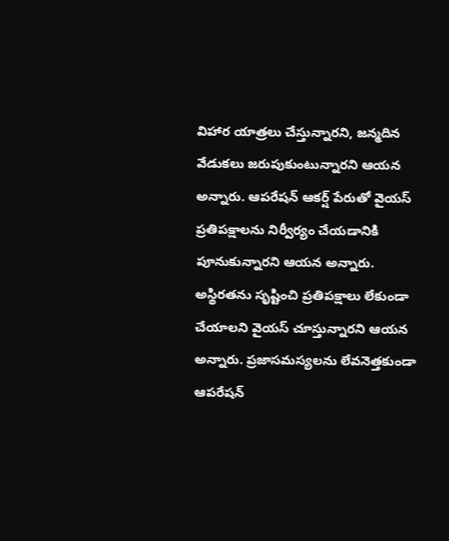విహార యాత్రలు చేస్తున్నారని, జన్మదిన వేడుకలు జరుపుకుంటున్నారని ఆయన అన్నారు. ఆపరేషన్ ఆకర్ష్ పేరుతో వైయస్ ప్రతిపక్షాలను నిర్వీర్యం చేయడానికి పూనుకున్నారని ఆయన అన్నారు. అస్థిరతను సృష్టించి ప్రతిపక్షాలు లేకుండా చేయాలని వైయస్ చూస్తున్నారని ఆయన అన్నారు. ప్రజాసమస్యలను లేవనెత్తకుండా ఆపరేషన్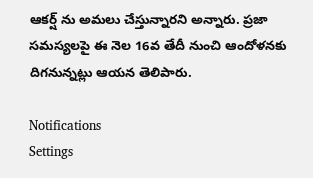ఆకర్ష్ ను అమలు చేస్తున్నారని అన్నారు. ప్రజా సమస్యలపై ఈ నెల 16వ తేదీ నుంచి ఆందోళనకు దిగనున్నట్లు ఆయన తెలిపారు.

Notifications
Settings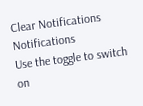Clear Notifications
Notifications
Use the toggle to switch on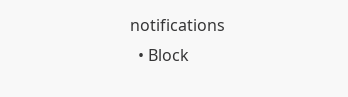notifications
  • Block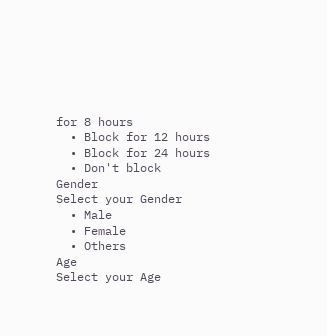for 8 hours
  • Block for 12 hours
  • Block for 24 hours
  • Don't block
Gender
Select your Gender
  • Male
  • Female
  • Others
Age
Select your Age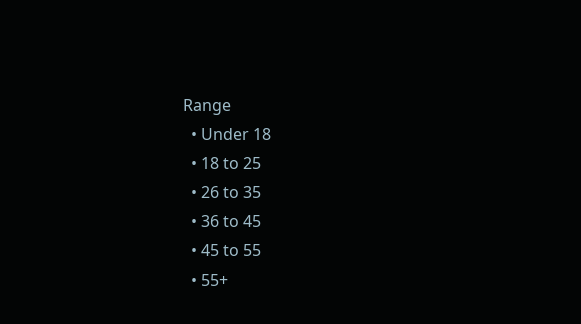Range
  • Under 18
  • 18 to 25
  • 26 to 35
  • 36 to 45
  • 45 to 55
  • 55+